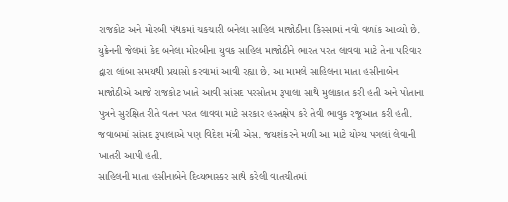રાજકોટ અને મોરબી પંથકમાં ચકચારી બનેલા સાહિલ માજોઠીના કિસ્સામાં નવો વળાંક આવ્યો છે. યુક્રેનની જેલમાં કેદ બનેલા મોરબીના યુવક સાહિલ માજોઠીને ભારત પરત લાવવા માટે તેના પરિવાર દ્વારા લાંબા સમયથી પ્રયાસો કરવામાં આવી રહ્યા છે. આ મામલે સાહિલના માતા હસીનાબેન માજોઠીએ આજે રાજકોટ ખાતે આવી સાંસદ પરસોતમ રૂપાલા સાથે મુલાકાત કરી હતી અને પોતાના પુત્રને સુરક્ષિત રીતે વતન પરત લાવવા માટે સરકાર હસ્તક્ષેપ કરે તેવી ભાવુક રજૂઆત કરી હતી. જવાબમાં સાંસદ રૂપાલાએ પણ વિદેશ મંત્રી એસ. જયશંકરને મળી આ માટે યોગ્ય પગલાં લેવાની ખાતરી આપી હતી.
સાહિલની માતા હસીનાબેને દિવ્યભાસ્કર સાથે કરેલી વાતચીતમાં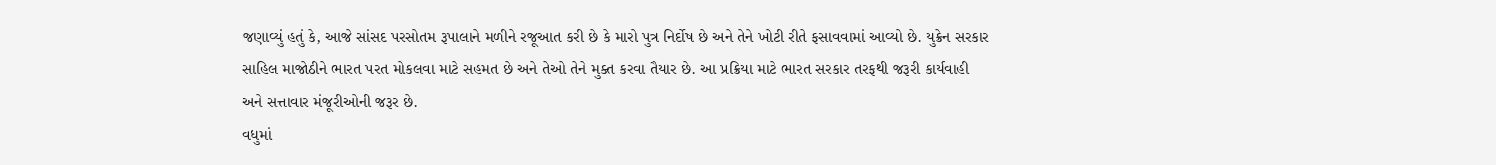જણાવ્યું હતું કે, આજે સાંસદ પરસોતમ રૂપાલાને મળીને રજૂઆત કરી છે કે મારો પુત્ર નિર્દોષ છે અને તેને ખોટી રીતે ફસાવવામાં આવ્યો છે. યુક્રેન સરકાર સાહિલ માજોઠીને ભારત પરત મોકલવા માટે સહમત છે અને તેઓ તેને મુક્ત કરવા તૈયાર છે. આ પ્રક્રિયા માટે ભારત સરકાર તરફથી જરૂરી કાર્યવાહી અને સત્તાવાર મંજૂરીઓની જરૂર છે.
વધુમાં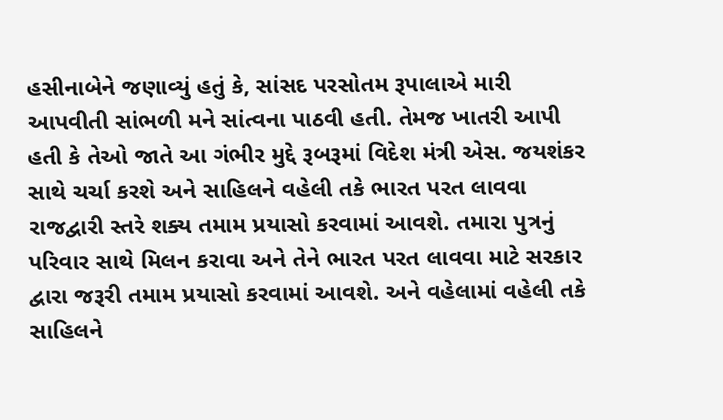હસીનાબેને જણાવ્યું હતું કે, સાંસદ પરસોતમ રૂપાલાએ મારી આપવીતી સાંભળી મને સાંત્વના પાઠવી હતી. તેમજ ખાતરી આપી હતી કે તેઓ જાતે આ ગંભીર મુદ્દે રૂબરૂમાં વિદેશ મંત્રી એસ. જયશંકર સાથે ચર્ચા કરશે અને સાહિલને વહેલી તકે ભારત પરત લાવવા રાજદ્વારી સ્તરે શક્ય તમામ પ્રયાસો કરવામાં આવશે. તમારા પુત્રનું પરિવાર સાથે મિલન કરાવા અને તેને ભારત પરત લાવવા માટે સરકાર દ્વારા જરૂરી તમામ પ્રયાસો કરવામાં આવશે. અને વહેલામાં વહેલી તકે સાહિલને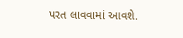પરત લાવવામાં આવશે.